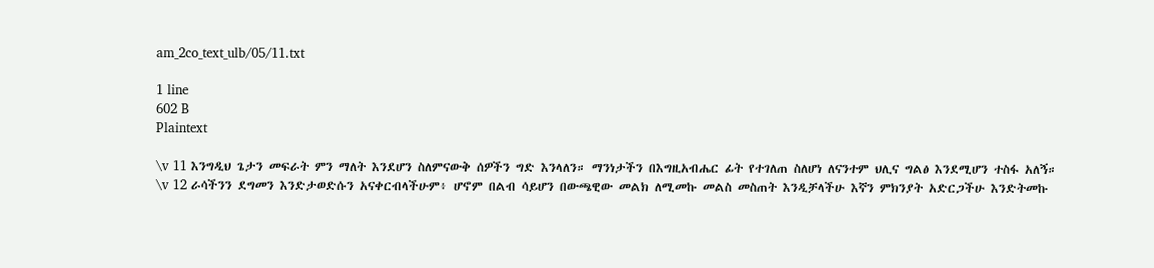am_2co_text_ulb/05/11.txt

1 line
602 B
Plaintext

\v 11 እንግዲህ ጌታን መፍራት ምን ማለት እንደሆን ስለምናውቅ ሰዎችን ግድ እንላለን። ማንነታችን በእግዚአብሔር ፊት የተገለጠ ስለሆነ ለናንተም ህሊና ግልፅ እንደሚሆን ተስፋ አለኝ። \v 12 ራሳችንን ደግመን እንድታወድሱን አናቀርብላችሁም፥ ሆኖም በልብ ሳይሆን በውጫዊው መልክ ለሚመኩ መልስ መስጠት እንዲቻላችሁ እኛን ምክንያት አድርጋችሁ እንድትመኩ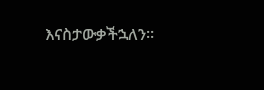እናስታውቃችኋለን።